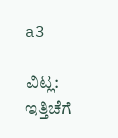a3

ವಿಟ್ಲ: ಇತ್ತಿಚೆಗೆ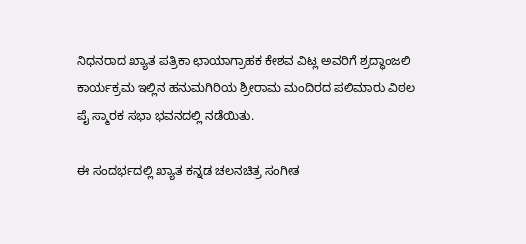ನಿಧನರಾದ ಖ್ಯಾತ ಪತ್ರಿಕಾ ಛಾಯಾಗ್ರಾಹಕ ಕೇಶವ ವಿಟ್ಲ ಅವರಿಗೆ ಶ್ರದ್ಧಾಂಜಲಿ ಕಾರ್ಯಕ್ರಮ ಇಲ್ಲಿನ ಹನುಮಗಿರಿಯ ಶ್ರೀರಾಮ ಮಂದಿರದ ಪಲಿಮಾರು ವಿಠಲ ಪೈ ಸ್ಮಾರಕ ಸಭಾ ಭವನದಲ್ಲಿ ನಡೆಯಿತು.

ಈ ಸಂದರ್ಭದಲ್ಲಿ ಖ್ಯಾತ ಕನ್ನಡ ಚಲನಚಿತ್ರ ಸಂಗೀತ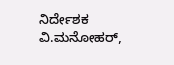ನಿರ್ದೇಶಕ ವಿ.ಮನೋಹರ್,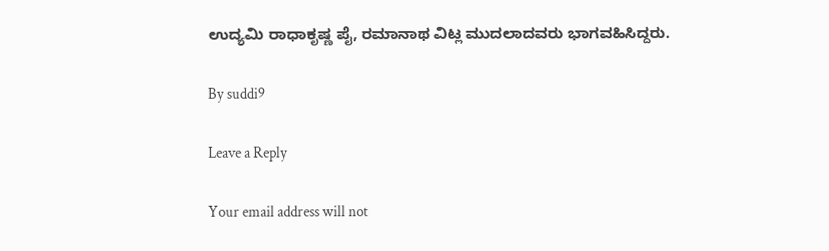ಉದ್ಯಮಿ ರಾಧಾಕೃಷ್ಣ ಪೈ, ರಮಾನಾಥ ವಿಟ್ಲ ಮುದಲಾದವರು ಭಾಗವಹಿಸಿದ್ದರು.

By suddi9

Leave a Reply

Your email address will not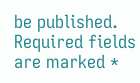be published. Required fields are marked *